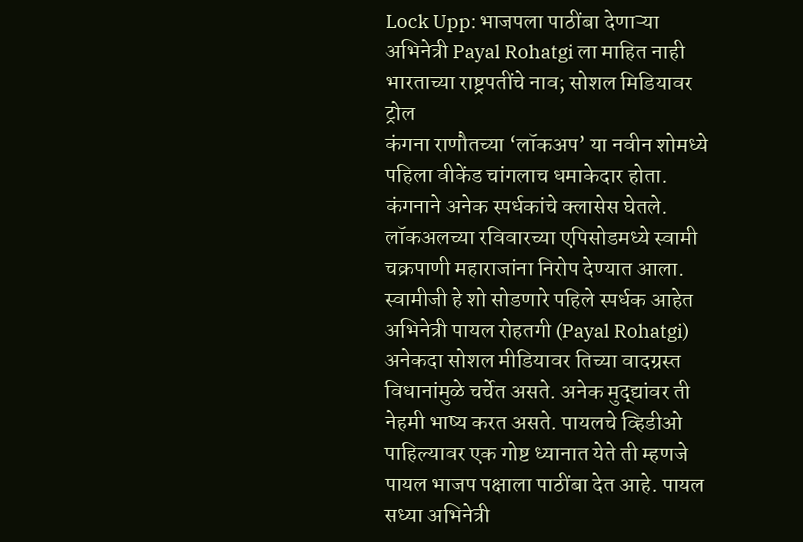Lock Upp: भाजपला पाठींबा देणाऱ्या अभिनेत्री Payal Rohatgi ला माहित नाही भारताच्या राष्ट्रपतींचे नाव; सोशल मिडियावर ट्रोल
कंगना राणौतच्या ‘लॉकअप’ या नवीन शोमध्ये पहिला वीकेंड चांगलाच धमाकेदार होता. कंगनाने अनेक स्पर्धकांचे क्लासेस घेतले. लॉकअलच्या रविवारच्या एपिसोडमध्ये स्वामी चक्रपाणी महाराजांना निरोप देण्यात आला. स्वामीजी हे शो सोडणारे पहिले स्पर्धक आहेत
अभिनेत्री पायल रोहतगी (Payal Rohatgi) अनेकदा सोशल मीडियावर तिच्या वादग्रस्त विधानांमुळे चर्चेत असते. अनेक मुद्द्यांवर ती नेहमी भाष्य करत असते. पायलचे व्हिडीओ पाहिल्यावर एक गोष्ट ध्यानात येते ती म्हणजे पायल भाजप पक्षाला पाठींबा देत आहे. पायल सध्या अभिनेत्री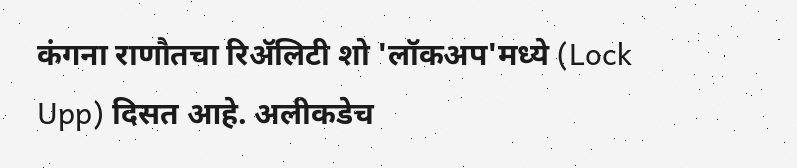कंगना राणौतचा रिॲलिटी शो 'लॉकअप'मध्ये (Lock Upp) दिसत आहे. अलीकडेच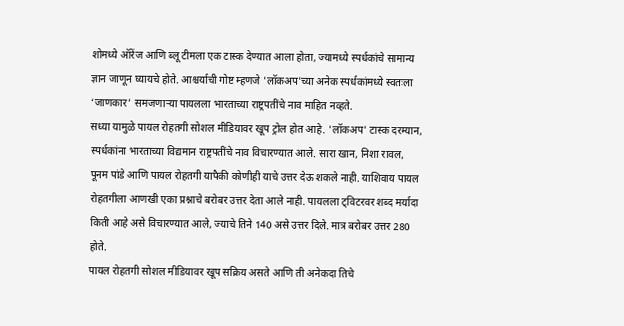शोमध्ये ऑरेंज आणि ब्लू टीमला एक टास्क देण्यात आला होता, ज्यामध्ये स्पर्धकांचे सामान्य ज्ञान जाणून घ्यायचे होते. आश्चर्याची गोष्ट म्हणजे 'लॉकअप'च्या अनेक स्पर्धकांमध्ये स्वतःला ‘जाणकार’ समजणाऱ्या पायलला भारताच्या राष्ट्रपतींचे नाव माहित नव्हते.
सध्या यामुळे पायल रोहतगी सोशल मीडियावर खूप ट्रोल होत आहे. 'लॉकअप' टास्क दरम्यान, स्पर्धकांना भारताच्या विद्यमान राष्ट्रपतींचे नाव विचारण्यात आले. सारा खान, निशा रावल, पूनम पांडे आणि पायल रोहतगी यापैकी कोणीही याचे उत्तर देऊ शकले नाही. याशिवाय पायल रोहतगीला आणखी एका प्रश्नाचे बरोबर उत्तर देता आले नाही. पायलला ट्विटरवर शब्द मर्यादा किती आहे असे विचारण्यात आले, ज्याचे तिने 140 असे उत्तर दिले. मात्र बरोबर उत्तर 280 होते.
पायल रोहतगी सोशल मीडियावर खूप सक्रिय असते आणि ती अनेकदा तिचे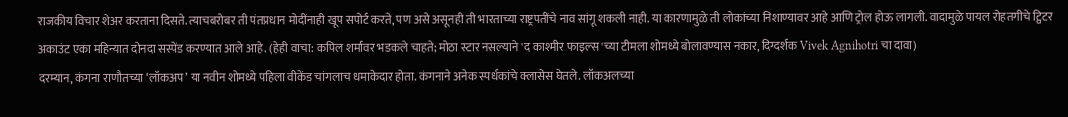राजकीय विचार शेअर करताना दिसते. त्याचबरोबर ती पंतप्रधान मोदींनाही खूप सपोर्ट करते, पण असे असूनही ती भारताच्या राष्ट्रपतींचे नाव सांगू शकली नाही. या कारणामुळे ती लोकांच्या निशाण्यावर आहे आणि ट्रोल होऊ लागली. वादामुळे पायल रोहतगीचे ट्विटर अकाउंट एका महिन्यात दोनदा सस्पेंड करण्यात आले आहे. (हेही वाचा: कपिल शर्मावर भडकले चाहते; मोठा स्टार नसल्याने 'द काश्मीर फाइल्स'च्या टीमला शोमध्ये बोलावण्यास नकार, दिग्दर्शक Vivek Agnihotri चा दावा)
दरम्यान, कंगना राणौतच्या ‘लॉकअप’ या नवीन शोमध्ये पहिला वीकेंड चांगलाच धमाकेदार होता. कंगनाने अनेक स्पर्धकांचे क्लासेस घेतले. लॉकअलच्या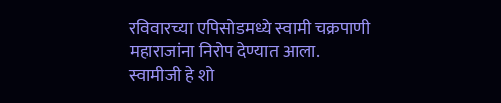रविवारच्या एपिसोडमध्ये स्वामी चक्रपाणी महाराजांना निरोप देण्यात आला. स्वामीजी हे शो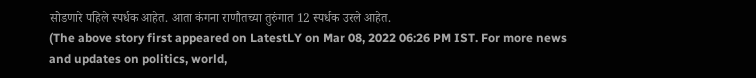सोडणारे पहिले स्पर्धक आहेत. आता कंगना राणौतच्या तुरुंगात 12 स्पर्धक उरले आहेत.
(The above story first appeared on LatestLY on Mar 08, 2022 06:26 PM IST. For more news and updates on politics, world,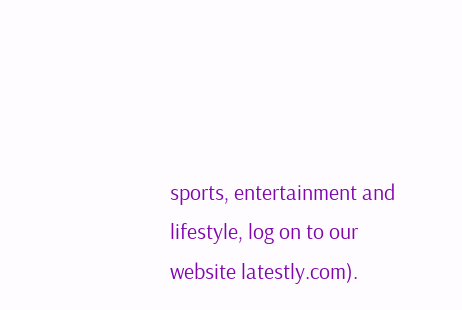sports, entertainment and lifestyle, log on to our website latestly.com).